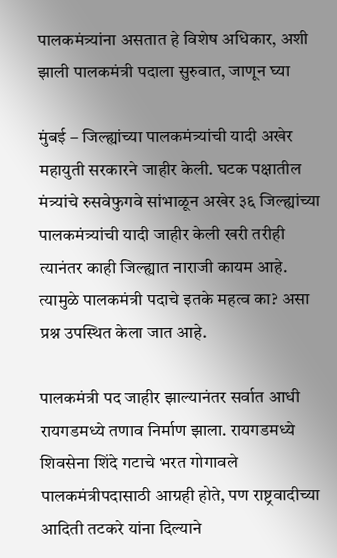पालकमंत्र्यांना असतात हे विशेष अधिकार, अशी झाली पालकमंत्री पदाला सुरुवात, जाणून घ्या

मुंबई – जिल्ह्यांच्या पालकमंत्र्यांची यादी अखेर महायुती सरकारने जाहीर केली. घटक पक्षातील मंत्र्यांचे रुसवेफुगवे सांभाळून अखेर ३६ जिल्ह्यांच्या पालकमंत्र्यांची यादी जाहीर केली खरी तरीही त्यानंतर काही जिल्ह्यात नाराजी कायम आहे. त्यामुळे पालकमंत्री पदाचे इतके महत्व का? असा प्रश्न उपस्थित केला जात आहे.

पालकमंत्री पद जाहीर झाल्यानंतर सर्वात आधी रायगडमध्ये तणाव निर्माण झाला. रायगडमध्ये शिवसेना शिंदे गटाचे भरत गोगावले पालकमंत्रीपदासाठी आग्रही होते, पण राष्ट्रवादीच्या आदिती तटकरे यांना दिल्याने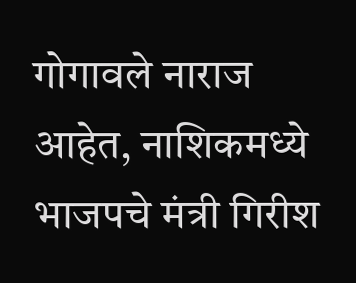गोगावले नाराज आहेत, नाशिकमध्ये भाजपचे मंत्री गिरीश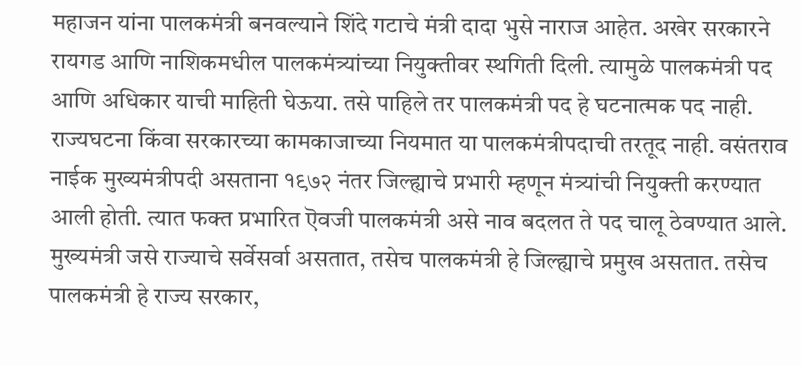महाजन यांना पालकमंत्री बनवल्याने शिंदे गटाचे मंत्री दादा भुसे नाराज आहेत. अखेर सरकारने रायगड आणि नाशिकमधील पालकमंत्र्यांच्या नियुक्तीवर स्थगिती दिली. त्यामुळे पालकमंत्री पद आणि अधिकार याची माहिती घेऊया. तसे पाहिले तर पालकमंत्री पद हे घटनात्मक पद नाही. राज्यघटना किंवा सरकारच्या कामकाजाच्या नियमात या पालकमंत्रीपदाची तरतूद नाही. वसंतराव नाईक मुख्यमंत्रीपदी असताना १९७२ नंतर जिल्ह्याचे प्रभारी म्हणून मंत्र्यांची नियुक्ती करण्यात आली होती. त्यात फक्त प्रभारित ऎवजी पालकमंत्री असे नाव बदलत ते पद चालू ठेवण्यात आले. मुख्यमंत्री जसे राज्याचे सर्वेसर्वा असतात, तसेच पालकमंत्री हे जिल्ह्याचे प्रमुख असतात. तसेच पालकमंत्री हे राज्य सरकार,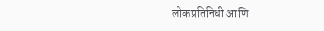लोकप्रतिनिधी आणि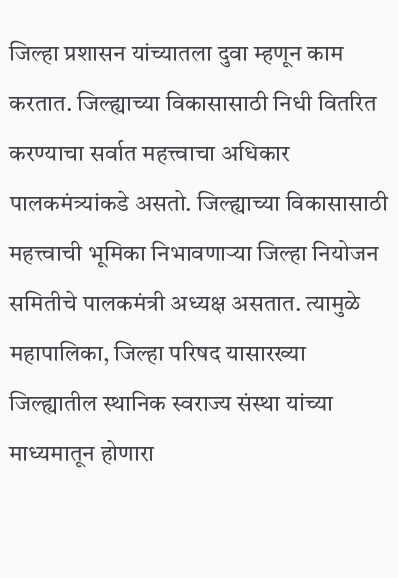जिल्हा प्रशासन यांच्यातला दुवा म्हणून काम करतात. जिल्ह्याच्या विकासासाठी निधी वितरित करण्याचा सर्वात महत्त्वाचा अधिकार पालकमंत्र्यांकडे असतो. जिल्ह्याच्या विकासासाठी महत्त्वाची भूमिका निभावणाऱ्या जिल्हा नियोजन समितीचे पालकमंत्री अध्यक्ष असतात. त्यामुळे महापालिका, जिल्हा परिषद यासारख्या जिल्ह्यातील स्थानिक स्वराज्य संस्था यांच्या माध्यमातून होणारा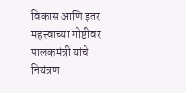विकास आणि इतर महत्त्वाच्या गोष्टीवर पालकमंत्री यांचे नियंत्रण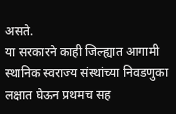असते.
या सरकारने काही जिल्ह्यात आगामी स्थानिक स्वराज्य संस्थांच्या निवडणुका लक्षात घेऊन प्रथमच सह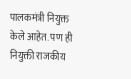पालकमंत्री नियुक्त केले आहेत. पण ही नियुक्ती राजकीय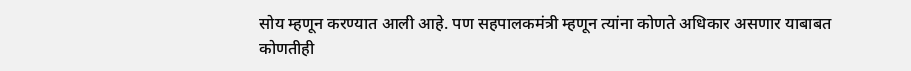सोय म्हणून करण्यात आली आहे. पण सहपालकमंत्री म्हणून त्यांना कोणते अधिकार असणार याबाबत कोणतीही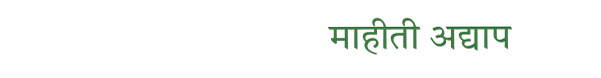माहीती अद्याप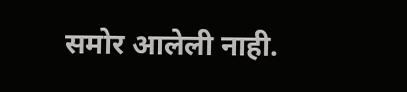समोर आलेली नाही.